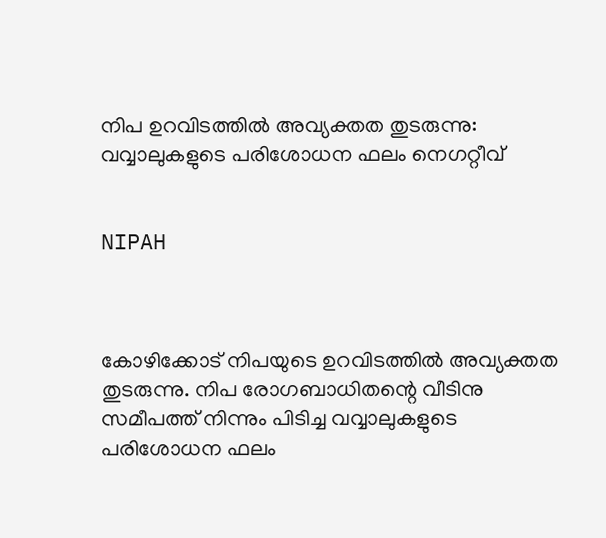നിപ ഉറവിടത്തില്‍ അവ്യക്തത തുടരുന്നു: വവ്വാലുകളുടെ പരിശോധന ഫലം നെഗറ്റീവ്


NIPAH



കോഴിക്കോട് നിപയുടെ ഉറവിടത്തില്‍ അവ്യക്തത തുടരുന്നു. നിപ രോഗബാധിതന്റെ വീടിനു സമീപത്ത് നിന്നും പിടിച്ച വവ്വാലുകളുടെ പരിശോധന ഫലം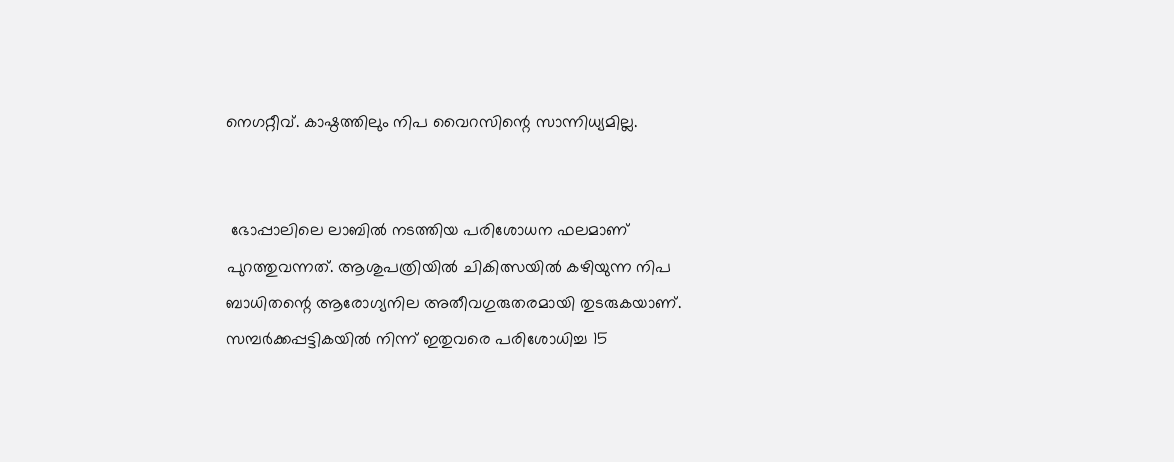നെഗറ്റീവ്. കാഷ്ഠത്തിലും നിപ വൈറസിന്റെ സാന്നിധ്യമില്ല.


 ഭോപ്പാലിലെ ലാബില്‍ നടത്തിയ പരിശോധന ഫലമാണ് പുറത്തുവന്നത്. ആശുപത്രിയില്‍ ചികിത്സയില്‍ കഴിയുന്ന നിപ ബാധിതന്റെ ആരോഗ്യനില അതീവഗുരുതരമായി തുടരുകയാണ്. സമ്പര്‍ക്കപ്പട്ടികയില്‍ നിന്ന് ഇതുവരെ പരിശോധിച്ച 15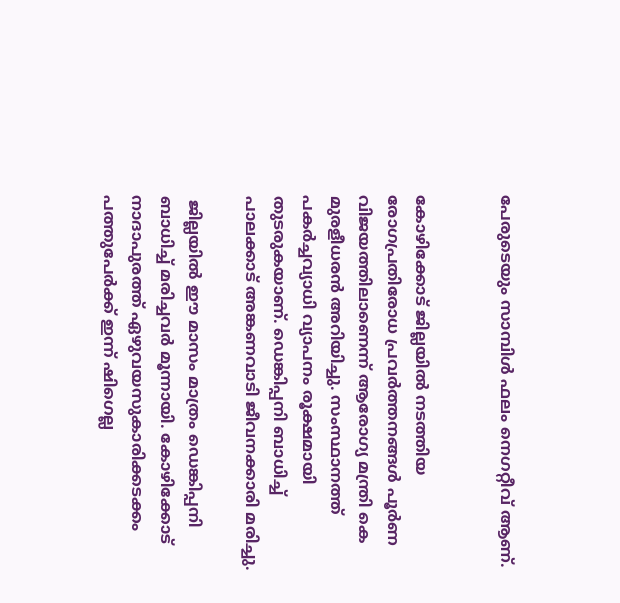പേരുടെയും സാമ്പിള്‍ ഫലം നെഗറ്റീവ് ആണ്.


കോഴിക്കോട് ജില്ലയില്‍ നടത്തിയ രോഗപ്രതിരോധ പ്രവര്‍ത്തനങ്ങള്‍ പൂര്‍ണ വിജയത്തിലാണെന്ന് ആരോഗ്യ മന്ത്രി കെ മുരളീധരന്‍ അറിയിച്ചു. സംസ്ഥാനത്ത് പകര്‍ച്ചവ്യാധി വ്യാപനം രൂക്ഷമായി തുടരുകയാണ്. ഡെങ്കിപ്പനി ബാധിച്ച് പാലക്കാട് അങ്കണവാടി ജീവനക്കാരി മരിച്ചു.

 ജില്ലയില്‍ ഈ മാസം മാത്രം ഡെങ്കിപ്പനി ബാധിച്ച് മരിച്ചവര്‍ മൂന്നായി. കോഴിക്കോട് നാദാപുരത്ത് ഏഴുവയസുകാരിക്കടക്കം പത്തുപേര്‍ക്ക് ഇന്ന് ഷിഗെല്ല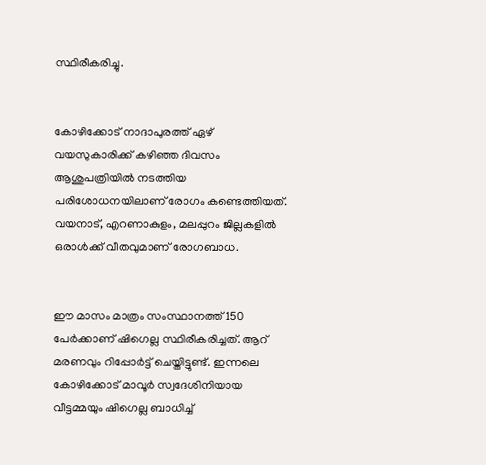സ്ഥിരീകരിച്ചു.


കോഴിക്കോട് നാദാപുരത്ത് ഏഴ് വയസുകാരിക്ക് കഴിഞ്ഞ ദിവസം ആശുപത്രിയില്‍ നടത്തിയ പരിശോധനയിലാണ് രോഗം കണ്ടെത്തിയത്. വയനാട്, എറണാകുളം, മലപ്പുറം ജില്ലകളില്‍ ഒരാള്‍ക്ക് വീതവുമാണ് രോഗബാധ.


ഈ മാസം മാത്രം സംസ്ഥാനത്ത് 150 പേര്‍ക്കാണ് ഷിഗെല്ല സ്ഥിരീകരിച്ചത്. ആറ് മരണവും റിപ്പോര്‍ട്ട് ചെയ്തിട്ടുണ്ട്. ഇന്നലെ കോഴിക്കോട് മാവൂര്‍ സ്വദേശിനിയായ വീട്ടമ്മയും ഷിഗെല്ല ബാധിച്ച്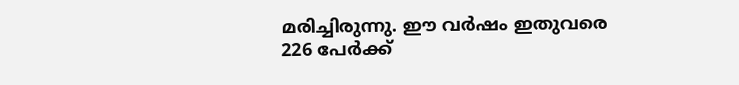മരിച്ചിരുന്നു. ഈ വര്‍ഷം ഇതുവരെ 226 പേര്‍ക്ക്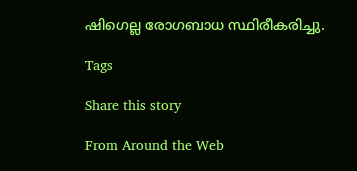ഷിഗെല്ല രോഗബാധ സ്ഥിരീകരിച്ചു.

Tags

Share this story

From Around the Web